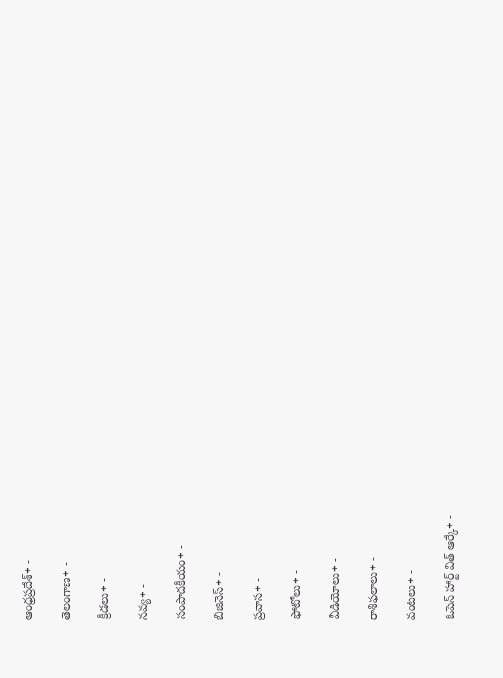ఆంధ్రప్రదేశ్+ -

తెలంగాణ+ -

క్రీడలు+ -

నవ్య+ -

సంపాదకీయం+ -

బిజినెస్+ -

ప్రవాస+ -

ఫోటోలు+ -

వీడియోలు+ -

రాశిఫలాలు+ -

వంటలు+ -

ఓపెన్ హార్ట్ విత్ ఆర్కే+ -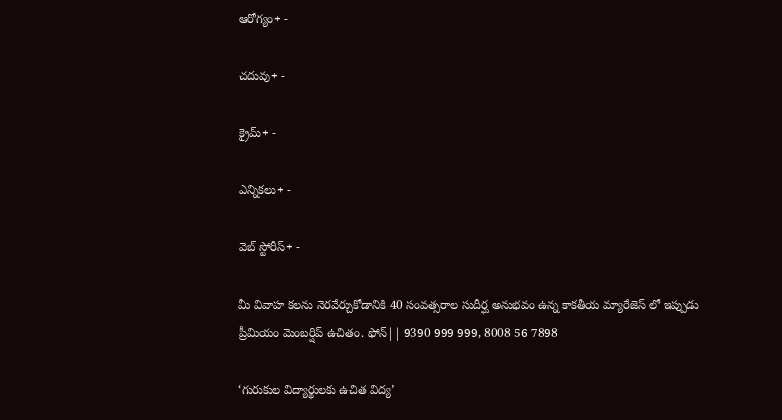ఆరోగ్యం+ -

చదువు+ -

క్రైమ్+ -

ఎన్నికలు+ -

వెబ్ స్టోరీస్+ -

మీ వివాహ కలను నెరవేర్చుకోడానికి 40 సంవత్సరాల సుదీర్ఘ అనుభవం ఉన్న కాకతీయ మ్యారేజెస్ లో ఇప్పుడు ప్రీమియం మెంబర్షిప్ ఉచితం. ఫోన్|| 9390 999 999, 8008 56 7898

‘గురుకుల విద్యార్థులకు ఉచిత విద్య’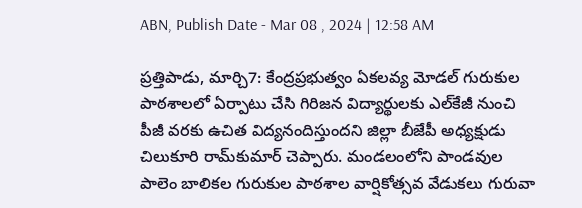ABN, Publish Date - Mar 08 , 2024 | 12:58 AM

ప్రత్తిపాడు, మార్చి7: కేంద్రప్రభుత్వం ఏకలవ్య మోడల్‌ గురుకుల పాఠశాలలో ఏర్పాటు చేసి గిరిజన విద్యార్థులకు ఎల్‌కేజీ నుంచి పీజీ వరకు ఉచిత విద్యనందిస్తుందని జిల్లా బీజేపీ అధ్యక్షుడు చిలుకూరి రామ్‌కుమార్‌ చెప్పారు. మండలంలోని పాండవుల పాలెం బాలికల గురుకుల పాఠశాల వార్షికోత్సవ వేడుకలు గురువా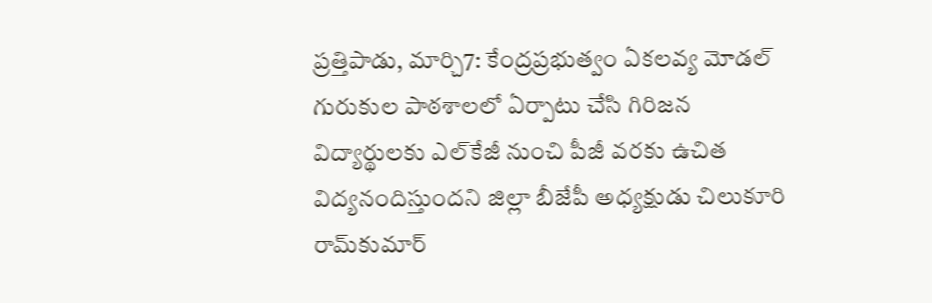ప్రత్తిపాడు, మార్చి7: కేంద్రప్రభుత్వం ఏకలవ్య మోడల్‌ గురుకుల పాఠశాలలో ఏర్పాటు చేసి గిరిజన విద్యార్థులకు ఎల్‌కేజీ నుంచి పీజీ వరకు ఉచిత విద్యనందిస్తుందని జిల్లా బీజేపీ అధ్యక్షుడు చిలుకూరి రామ్‌కుమార్‌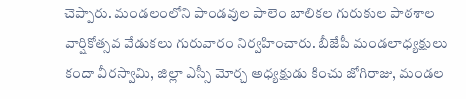చెప్పారు. మండలంలోని పాండవుల పాలెం బాలికల గురుకుల పాఠశాల వార్షికోత్సవ వేడుకలు గురువారం నిర్వహించారు. బీజేపీ మండలాధ్యక్షులు కందా వీరస్వామి, జిల్లా ఎస్సీ మోర్చ అధ్యక్షుడు కించు జోగిరాజు, మండల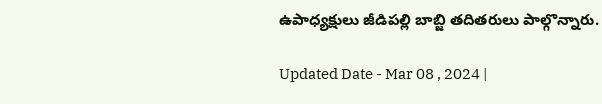ఉపాధ్యక్షులు జీడిపల్లి బాబ్జి తదితరులు పాల్గొన్నారు.

Updated Date - Mar 08 , 2024 |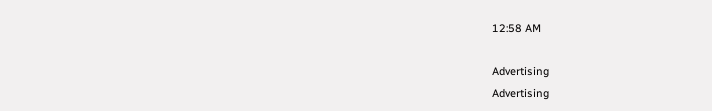12:58 AM

Advertising
Advertising